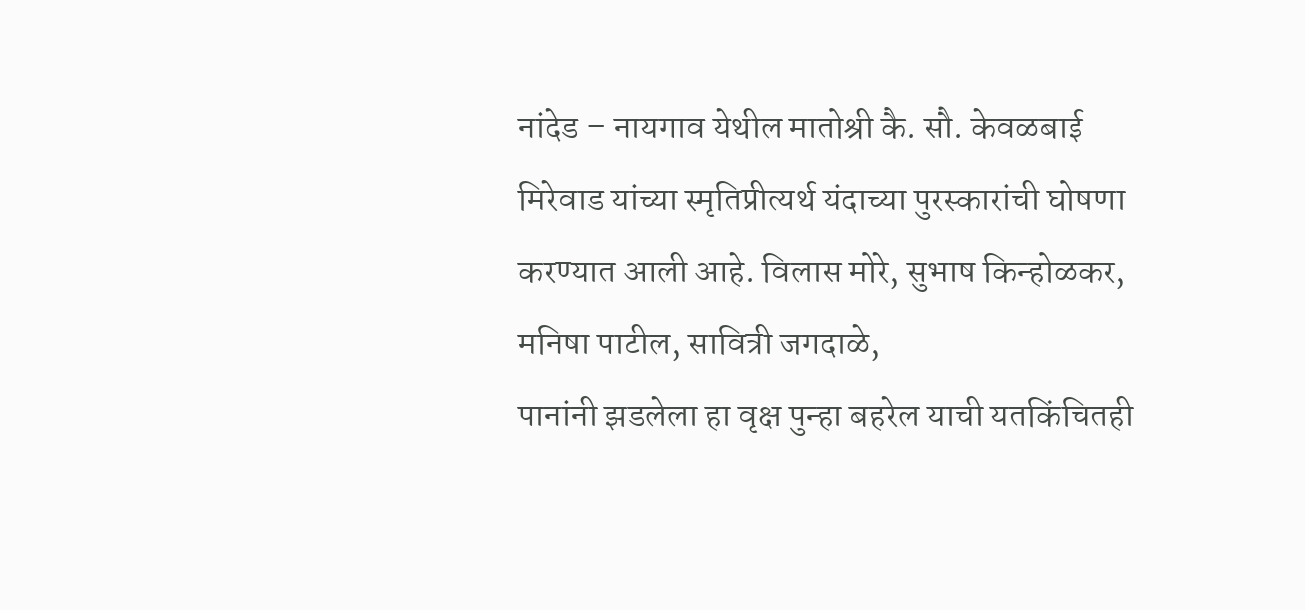नांदेड – नायगाव येथील मातोश्री कै. सौ. केवळबाई मिरेवाड यांच्या स्मृतिप्रीत्यर्थ यंदाच्या पुरस्कारांची घोषणा करण्यात आली आहे. विलास मोरे, सुभाष किन्होळकर, मनिषा पाटील, सावित्री जगदाळे,
पानांनी झडलेला हा वृक्ष पुन्हा बहरेल याची यतकिंचितही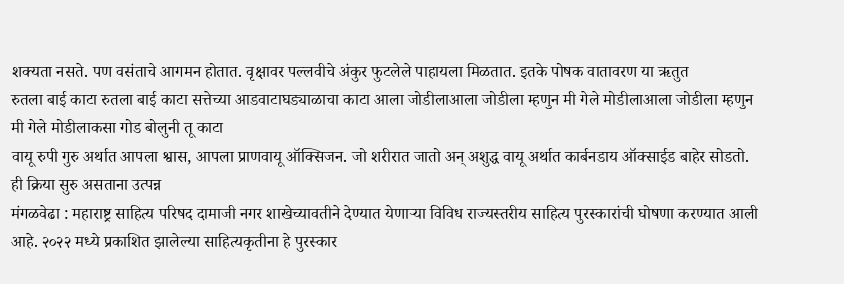शक्यता नसते. पण वसंताचे आगमन होतात. वृक्षावर पल्लवीचे अंकुर फुटलेले पाहायला मिळतात. इतके पोषक वातावरण या ऋतुत
रुतला बाई काटा रुतला बाई काटा सत्तेच्या आडवाटाघड्याळाचा काटा आला जोडीलाआला जोडीला म्हणुन मी गेले मोडीलाआला जोडीला म्हणुन मी गेले मोडीलाकसा गोड बोलुनी तू काटा
वायू रुपी गुरु अर्थात आपला श्वास, आपला प्राणवायू ऑक्सिजन. जो शरीरात जातो अन् अशुद्ध वायू अर्थात कार्बनडाय ऑक्साईड बाहेर सोडतो. ही क्रिया सुरु असताना उत्पन्न
मंगळवेढा : महाराष्ट्र साहित्य परिषद दामाजी नगर शाखेच्यावतीने देण्यात येणाऱ्या विविध राज्यस्तरीय साहित्य पुरस्कारांची घोषणा करण्यात आली आहे. २०२२ मध्ये प्रकाशित झालेल्या साहित्यकृतीना हे पुरस्कार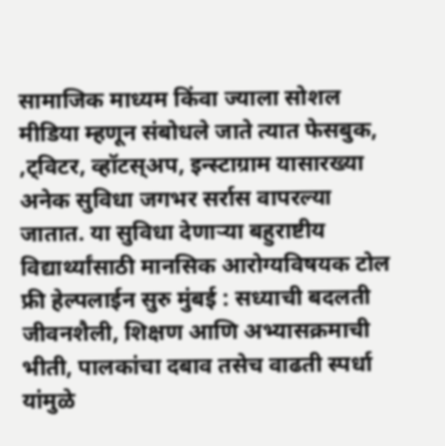सामाजिक माध्यम किंवा ज्याला सोशल मीडिया म्हणून संबोधले जाते त्यात फेसबुक, ,ट्विटर, व्हॉटस्अप, इन्स्टाग्राम यासारख्या अनेक सुविधा जगभर सर्रास वापरल्या जातात. या सुविधा देणाऱ्या बहुराष्टीय
विद्यार्थ्यांसाठी मानसिक आरोग्यविषयक टोल फ्री हेल्पलाईन सुरु मुंबई : सध्याची बदलती जीवनशैली, शिक्षण आणि अभ्यासक्रमाची भीती, पालकांचा दबाव तसेच वाढती स्पर्धा यांमुळे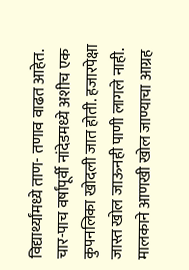विद्यार्थ्यांमध्ये ताण- तणाव वाढत आहेत.
चार-पाच वर्षांपूर्वी नांदेडमध्ये अशीच एक कुपनलिका खोदली जात होती. हजारपेक्षा जास्त खोल जाऊनही पाणी लागले नाही. मालकाने आणखी खोल जाण्याचा आग्रह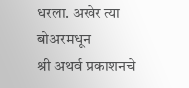धरला. अखेर त्या बोअरमधून
श्री अथर्व प्रकाशनचे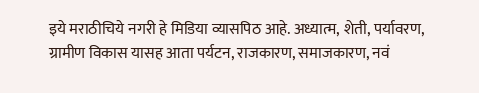इये मराठीचिये नगरी हे मिडिया व्यासपिठ आहे. अध्यात्म, शेती, पर्यावरण, ग्रामीण विकास यासह आता पर्यटन, राजकारण, समाजकारण, नवं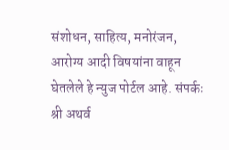संशोधन, साहित्य, मनोरंजन, आरोग्य आदी विषयांना वाहून घेतलेले हे न्युज पोर्टल आहे. संपर्कः श्री अथर्व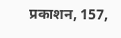प्रकाशन, 157,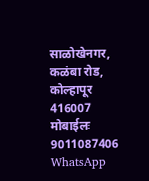साळोखेनगर, कळंबा रोड, कोल्हापूर 416007 मोबाईलः 9011087406 WhatsApp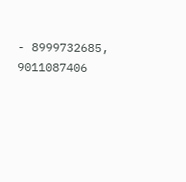- 8999732685, 9011087406